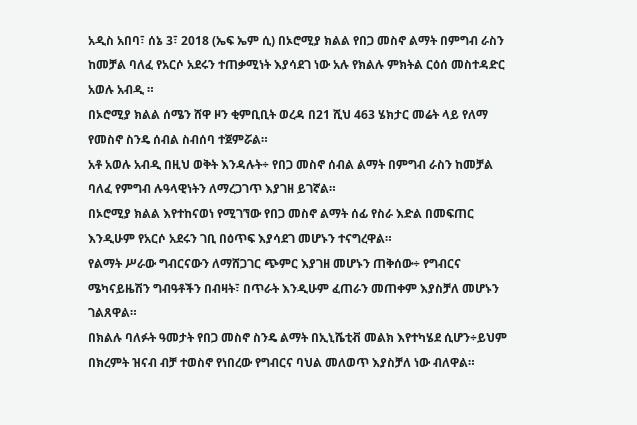አዲስ አበባ፣ ሰኔ 3፣ 2018 (ኤፍ ኤም ሲ) በኦሮሚያ ክልል የበጋ መስኖ ልማት በምግብ ራስን ከመቻል ባለፈ የአርሶ አደሩን ተጠቃሚነት እያሳደገ ነው አሉ የክልሉ ምክትል ርዕሰ መስተዳድር አወሉ አብዲ ።
በኦሮሚያ ክልል ሰሜን ሸዋ ዞን ቂምቢቢት ወረዳ በ21 ሺህ 463 ሄክታር መሬት ላይ የለማ የመስኖ ስንዴ ሰብል ስብሰባ ተጀምሯል።
አቶ አወሉ አብዲ በዚህ ወቅት እንዳሉት÷ የበጋ መስኖ ሰብል ልማት በምግብ ራስን ከመቻል ባለፈ የምግብ ሉዓላዊነትን ለማረጋገጥ እያገዘ ይገኛል።
በኦሮሚያ ክልል እየተከናወነ የሚገኘው የበጋ መስኖ ልማት ሰፊ የስራ እድል በመፍጠር እንዲሁም የአርሶ አደሩን ገቢ በዕጥፍ እያሳደገ መሆኑን ተናግረዋል።
የልማት ሥራው ግብርናውን ለማሸጋገር ጭምር እያገዘ መሆኑን ጠቅሰው÷ የግብርና ሜካናይዜሽን ግብዓቶችን በብዛት፣ በጥራት እንዲሁም ፈጠራን መጠቀም እያስቻለ መሆኑን ገልጸዋል።
በክልሉ ባለፉት ዓመታት የበጋ መስኖ ስንዴ ልማት በኢኒሼቲቭ መልክ እየተካሄደ ሲሆን÷ይህም በክረምት ዝናብ ብቻ ተወስኖ የነበረው የግብርና ባህል መለወጥ እያስቻለ ነው ብለዋል።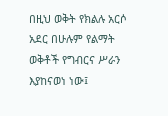በዚህ ወቅት የክልሉ አርሶ አደር በሁሉም የልማት ወቅቶች የግብርና ሥራን እያከናወነ ነው፤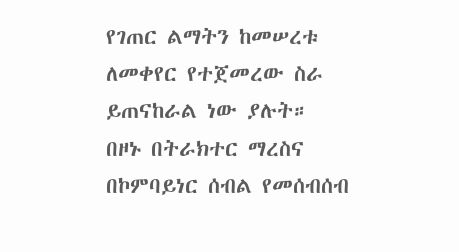የገጠር ልማትን ከመሠረቱ ለመቀየር የተጀመረው ስራ ይጠናከራል ነው ያሉት።
በዞኑ በትራክተር ማረስና በኮምባይነር ሰብል የመሰብሰብ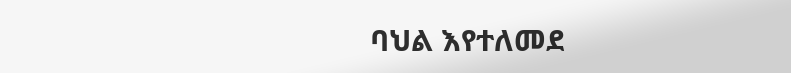ባህል እየተለመደ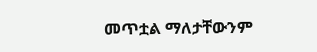መጥቷል ማለታቸውንም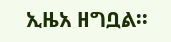ኢዜአ ዘግቧል፡፡